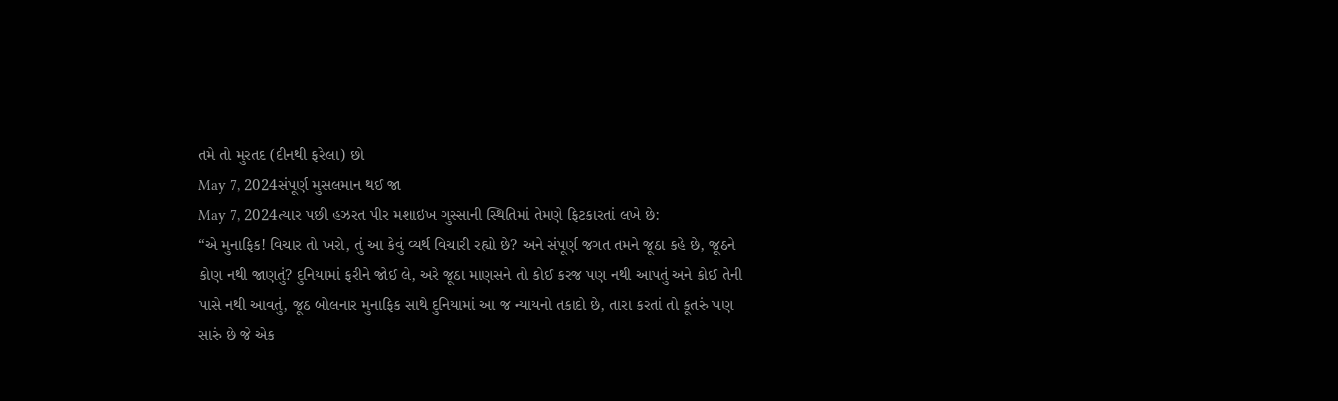તમે તો મુરતદ (દીનથી ફરેલા) છો
May 7, 2024સંપૂર્ણ મુસલમાન થઈ જા
May 7, 2024ત્યાર પછી હઝરત પીર મશાઇખ ગુસ્સાની સ્થિતિમાં તેમણે ફિટકારતાં લખે છે:
“એ મુનાફિક! વિચાર તો ખરો, તું આ કેવું વ્યર્થ વિચારી રહ્યો છે? અને સંપૂર્ણ જગત તમને જૂઠા કહે છે, જૂઠને કોણ નથી જાણતું? દુનિયામાં ફરીને જોઈ લે, અરે જૂઠા માણસને તો કોઈ કરજ પણ નથી આપતું અને કોઈ તેની પાસે નથી આવતું, જૂઠ બોલનાર મુનાફિક સાથે દુનિયામાં આ જ ન્યાયનો તકાદો છે, તારા કરતાં તો કૂતરું પણ સારું છે જે એક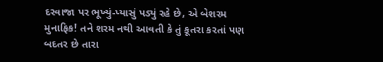દરવાજા પર ભૂખ્યું-પ્યાસું પડ્યું રહે છે, એ બેશરમ મુનાફિક! તને શરમ નથી આવતી કે તું કૂતરા કરતાં પણ બદતર છે તારા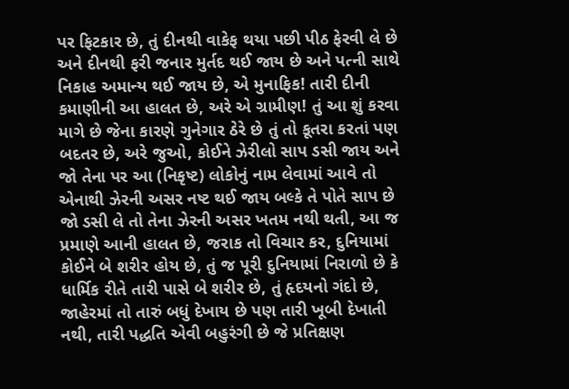પર ફિટકાર છે, તું દીનથી વાકેફ થયા પછી પીઠ ફેરવી લે છે અને દીનથી ફરી જનાર મુર્તદ થઈ જાય છે અને પત્ની સાથે નિકાહ અમાન્ય થઈ જાય છે, એ મુનાફિક! તારી દીની કમાણીની આ હાલત છે, અરે એ ગ્રામીણ! તું આ શું કરવા માગે છે જેના કારણે ગુનેગાર ઠેરે છે તું તો કૂતરા કરતાં પણ બદતર છે, અરે જુઓ, કોઈને ઝેરીલો સાપ ડસી જાય અને જો તેના પર આ (નિકૃષ્ટ) લોકોનું નામ લેવામાં આવે તો એનાથી ઝેરની અસર નષ્ટ થઈ જાય બલ્કે તે પોતે સાપ છે જો ડસી લે તો તેના ઝેરની અસર ખતમ નથી થતી, આ જ પ્રમાણે આની હાલત છે, જરાક તો વિચાર કર, દુનિયામાં કોઈને બે શરીર હોય છે, તું જ પૂરી દુનિયામાં નિરાળો છે કે ધાર્મિક રીતે તારી પાસે બે શરીર છે, તું હૃદયનો ગંદો છે, જાહેરમાં તો તારું બધું દેખાય છે પણ તારી ખૂબી દેખાતી નથી, તારી પદ્ધતિ એવી બહુરંગી છે જે પ્રતિક્ષણ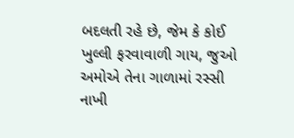બદલતી રહે છે, જેમ કે કોઈ ખુલ્લી ફરવાવાળી ગાય, જુઓ અમોએ તેના ગાળામાં રસ્સી નાખી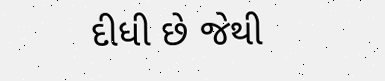દીધી છે જેથી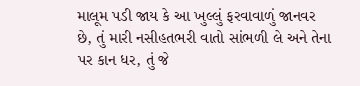માલૂમ પડી જાય કે આ ખુલ્લું ફરવાવાળું જાનવર છે, તું મારી નસીહતભરી વાતો સાંભળી લે અને તેના પર કાન ધર, તું જે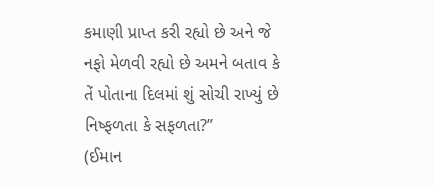કમાણી પ્રાપ્ત કરી રહ્યો છે અને જે નફો મેળવી રહ્યો છે અમને બતાવ કે તેં પોતાના દિલમાં શું સોચી રાખ્યું છે નિષ્ફળતા કે સફળતા?”
(ઈમાન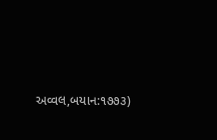અવ્વલ,બયાન:૧૭૭૩)